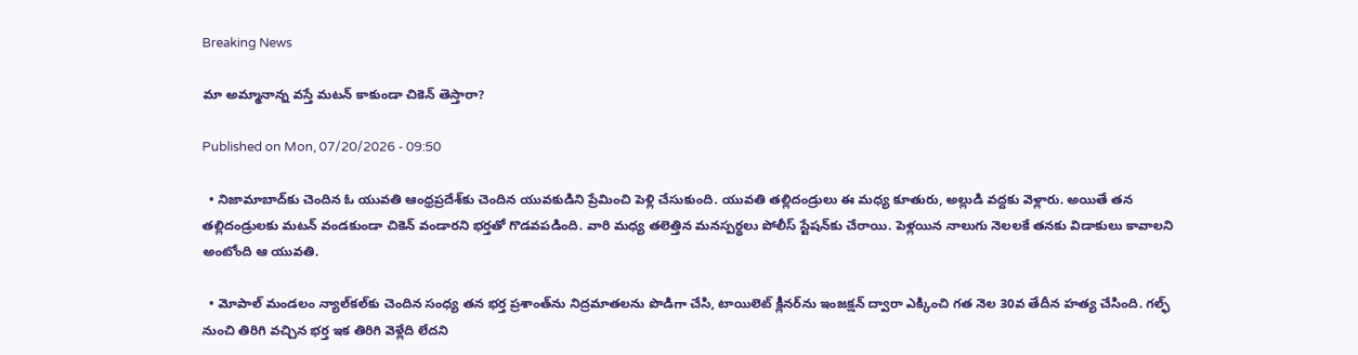Breaking News

మా అమ్మానాన్న వస్తే మటన్‌ కాకుండా చికెన్‌ తెస్తారా?

Published on Mon, 07/20/2026 - 09:50

  • నిజామాబాద్‌కు చెందిన ఓ యువతి ఆంధ్రప్రదేశ్‌కు చెందిన యువకుడిని ప్రేమించి పెళ్లి చేసుకుంది. యువతి తల్లిదండ్రులు ఈ మధ్య కూతురు, అల్లుడి వద్దకు వెళ్లారు. అయితే తన తల్లిదండ్రులకు మటన్‌ వండకుండా చికెన్‌ వండారని భర్తతో గొడవపడింది. వారి మధ్య తలెత్తిన మనస్పర్థలు పోలీస్‌ స్టేషన్‌కు చేరాయి. పెళ్లయిన నాలుగు నెలలకే తనకు విడాకులు కావాలని అంటోంది ఆ యువతి.

  • మోపాల్‌ మండలం న్యాల్‌కల్‌కు చెందిన సంధ్య తన భర్త ప్రశాంత్‌ను నిద్రమాతలను పొడిగా చేసి, టాయిలెట్‌ క్లీనర్‌ను ఇంజక్షన్‌ ద్వారా ఎక్కించి గత నెల 30వ తేదీన హత్య చేసింది. గల్ఫ్‌ నుంచి తిరిగి వచ్చిన భర్త ఇక తిరిగి వెళ్లేది లేదని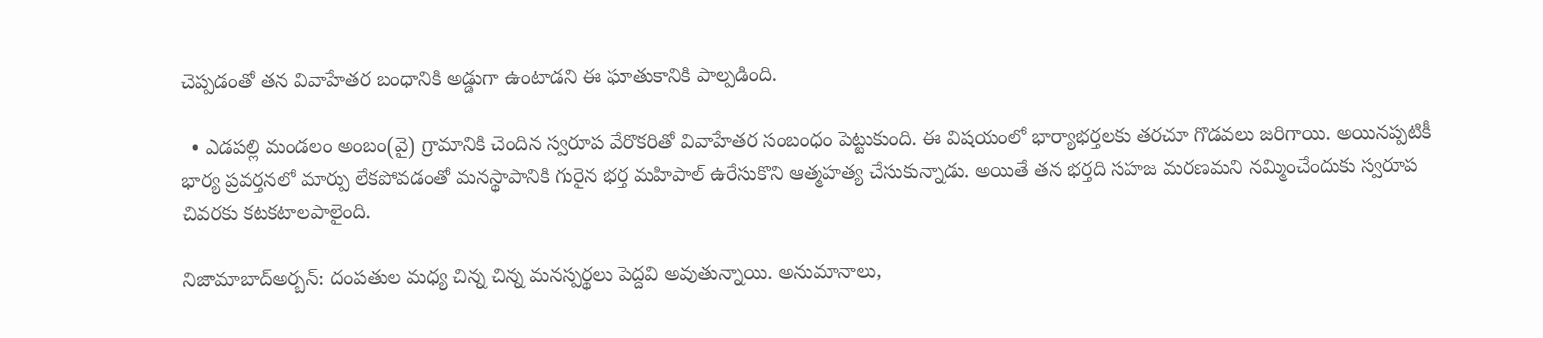చెప్పడంతో తన వివాహేతర బంధానికి అడ్డుగా ఉంటాడని ఈ ఘాతుకానికి పాల్పడింది.

  • ఎడపల్లి మండలం అంబం(వై) గ్రామానికి చెందిన స్వరూప వేరొకరితో వివాహేతర సంబంధం పెట్టుకుంది. ఈ విషయంలో భార్యాభర్తలకు తరచూ గొడవలు జరిగాయి. అయినప్పటికీ భార్య ప్రవర్తనలో మార్పు లేకపోవడంతో మనస్థాపానికి గురైన భర్త మహిపాల్‌ ఉరేసుకొని ఆత్మహత్య చేసుకున్నాడు. అయితే తన భర్తది సహజ మరణమని నమ్మించేందుకు స్వరూప చివరకు కటకటాలపాలైంది.

నిజామాబాద్‌అర్బన్‌: దంపతుల మధ్య చిన్న చిన్న మనస్పర్థలు పెద్దవి అవుతున్నాయి. అనుమానాలు,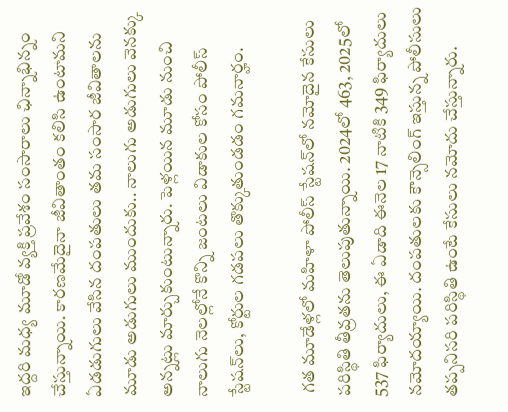ఇద్దరి మధ్య మూడో వ్యక్తి ప్రవేశం సంసారాలు ఛిన్నాభిన్నం చేస్తున్నాయి. కారణమేదైనా జీవితాంతం కలిసి ఉంటామని ఏడడుగులు వేసిన దంపతులు తమ సంసార జీవితాలను మూడు అడుగులు ముందుకు.. నాలుగు అడుగులు వెనక్కు అన్నట్లు మార్చుకుంటున్నారు. పెళ్లయిన మూడు నుంచి నాలుగు నెలల్లోనే కొన్ని జంటలు విడాకుల కోసం పోలీస్‌ స్టేషన్‌లు, కోర్టుల గడపలు తొక్కుతుండడం గమనార్హం.

 గత మూడేళ్లలో మహిళా పోలీస్‌ స్టేషన్‌లో నమోదైన కేసులు పరిస్థితి తీవ్రతను తెలుపుతున్నాయి. 2024లో 463, 2025లో 537 ఫిర్యాదులు, ఈ ఏడాది ఈనెల 17 నాటికి 349 ఫిర్యాదులు నమోదయ్యాయి. దంపతులకు కౌన్సెలింగ్‌ ఇస్తున్న పోలీసులు తప్పనిసరి పరిస్థితి ఉంటే కేసులు నమోదు చేస్తున్నారు.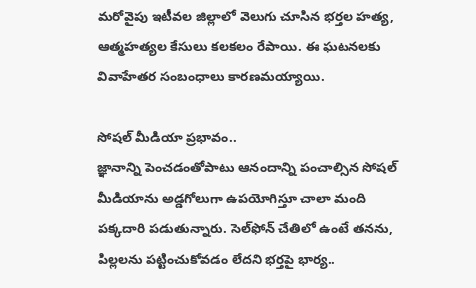మరోవైపు ఇటీవల జిల్లాలో వెలుగు చూసిన భర్తల హత్య, ఆత్మహత్యల కేసులు కలకలం రేపాయి. ఈ ఘటనలకు వివాహేతర సంబంధాలు కారణమయ్యాయి.

సోషల్‌ మీడియా ప్రభావం..
జ్ఞానాన్ని పెంచడంతోపాటు ఆనందాన్ని పంచాల్సిన సోషల్‌ మీడియాను అడ్డగోలుగా ఉపయోగిస్తూ చాలా మంది పక్కదారి పడుతున్నారు. సెల్‌ఫోన్‌ చేతిలో ఉంటే తనను, పిల్లలను పట్టించుకోవడం లేదని భర్తపై భార్య..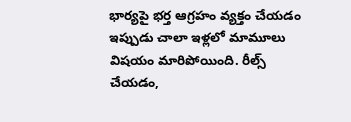భార్యపై భర్త ఆగ్రహం వ్యక్తం చేయడం ఇప్పుడు చాలా ఇళ్లలో మామూలు విషయం మారిపోయింది. రీల్స్‌ చేయడం,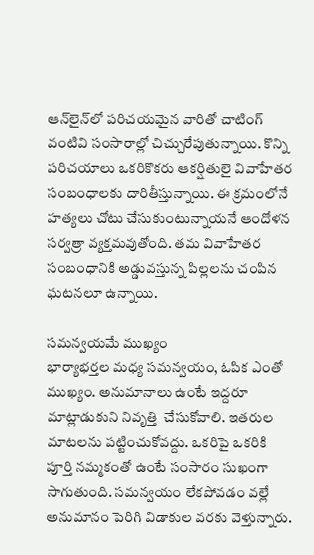ఆన్‌లైన్‌లో పరిచయమైన వారితో చాటింగ్‌ వంటివి సంసారాల్లో చిచ్చురేపుతున్నాయి. కొన్ని పరిచయాలు ఒకరికొకరు ఆకర్షితులై వివాహేతర సంబంధాలకు దారితీస్తున్నాయి. ఈ క్రమంలోనే హత్యలు చోటు చేసుకుంటున్నాయనే ఆందోళన సర్వత్రా వ్యక్తమవుతోంది. తమ వివాహేతర సంబంధానికి అడ్డువస్తున్న పిల్లలను చంపిన ఘటనలూ ఉన్నాయి.

సమన్వయమే ముఖ్యం
భార్యాభర్తల మధ్య సమన్వయం, ఓపిక ఎంతో ముఖ్యం. అనుమానాలు ఉంటే ఇద్దరూ మాట్లాడుకుని నివృత్తి  చేసుకోవాలి. ఇతరుల మాటలను పట్టించుకోవద్దు. ఒకరిపై ఒకరికి పూర్తి నమ్మకంతో ఉంటే సంసారం సుఖంగా సాగుతుంది. సమన్వయం లేకపోవడం వల్లే అనుమానం పెరిగి విడాకుల వరకు వెళ్తున్నారు.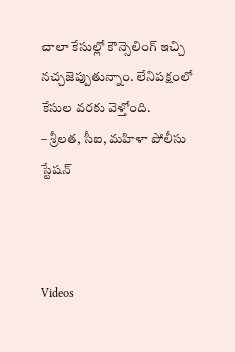చాలా కేసుల్లో కౌన్సెలింగ్‌ ఇచ్చి నచ్చజెప్పుతున్నాం. లేనిపక్షంలో కేసుల వరకు వెళ్తోంది.
– శ్రీలత, సీఐ, మహిళా పోలీసు స్టేషన్‌



Videos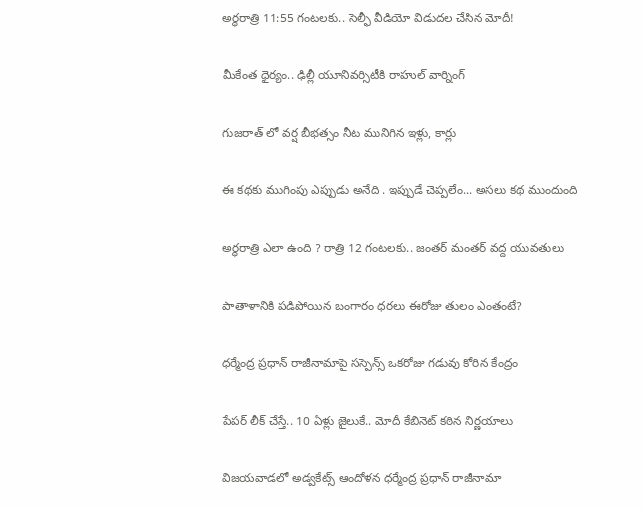అర్థరాత్రి 11:55 గంటలకు.. సెల్ఫీ వీడియో విడుదల చేసిన మోదీ!

మీకేంత ధైర్యం.. ఢిల్లీ యూనివర్సిటీకి రాహుల్ వార్నింగ్

గుజరాత్ లో వర్ష బీభత్సం నీట మునిగిన ఇళ్లు, కార్లు

ఈ కథకు ముగింపు ఎప్పుడు అనేది . ఇప్పుడే చెప్పలేం... అసలు కథ ముందుంది

అర్థరాత్రి ఎలా ఉంది ? రాత్రి 12 గంటలకు.. జంతర్ మంతర్ వద్ద యువతులు

పాతాళానికి పడిపోయిన బంగారం ధరలు ఈరోజు తులం ఎంతంటే?

ధర్మేంద్ర ప్రధాన్ రాజీనామాపై సస్పెన్స్ ఒకరోజు గడువు కోరిన కేంద్రం

పేపర్ లీక్ చేస్తే.. 10 ఏళ్లు జైలుకే.. మోదీ కేబినెట్ కఠిన నిర్ణయాలు

విజయవాడలో అడ్వకేట్స్ ఆందోళన ధర్మేంద్ర ప్రధాన్ రాజీనామా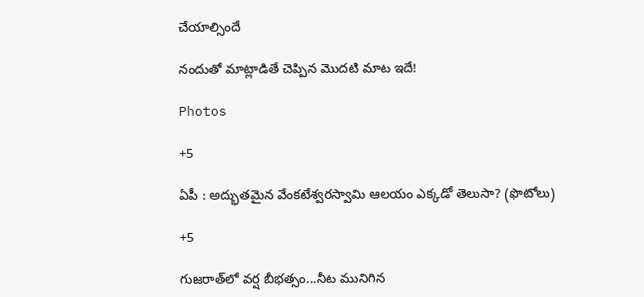చేయాల్సిందే

నందుతో మాట్లాడితే చెప్పిన మొదటి మాట ఇదే!

Photos

+5

ఏపీ : అద్భుతమైన వేంకటేశ్వరస్వామి ఆలయం ఎక్కడో తెలుసా? (ఫొటోలు)

+5

గుజరాత్‌లో వర్ష బీభత్సం...నీట మునిగిన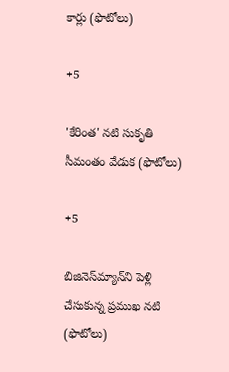కార్లు (ఫొటోలు)

+5

'కేరింత' నటి సుకృతి సీమంతం వేడుక (ఫొటోలు)

+5

బిజినెస్‌మ్యాన్‌ని పెళ్లి చేసుకున్న ప్రముఖ నటి (ఫొటోలు)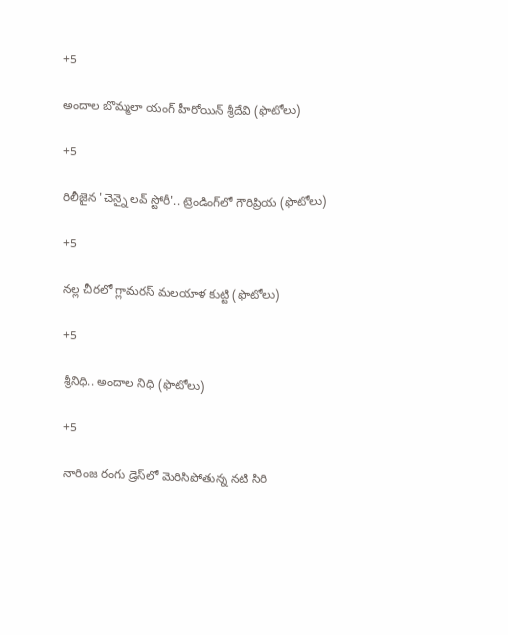+5

అందాల బొమ్మలా యంగ్ హీరోయిన్ శ్రీదేవి (ఫొటోలు)

+5

రిలీజైన 'చెన్నై లవ్ స్టోరీ'.. ట్రెండింగ్‌లో గౌరిప్రియ (ఫొటోలు)

+5

నల్ల చీరలో గ్లామరస్ మలయాళ కుట్టి (ఫొటోలు)

+5

శ్రీనిధి.. అందాల నిధి (ఫొటోలు)

+5

నారింజ రంగు డ్రెస్‌లో మెరిసిపోతున్న నటి సిరి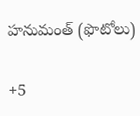హనుమంత్‌ (ఫొటోలు)

+5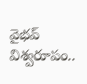వైభ‌వ్ విశ్వ‌రూపం..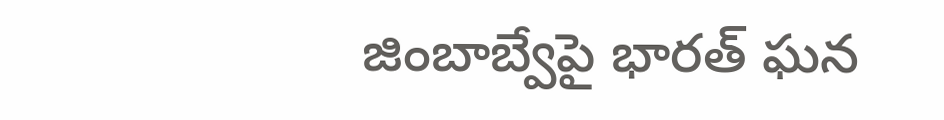జింబాబ్వేపై భార‌త్ ఘ‌న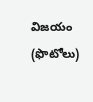విజ‌యం (ఫొటోలు)